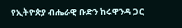የኢትዮጵያ ብሔራዊ ቡድን ከሩዋንዳ ጋር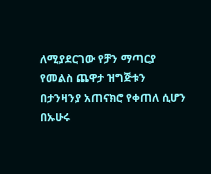ለሚያደርገው የቻን ማጣርያ የመልስ ጨዋታ ዝግጅቱን በታንዛንያ አጠናክሮ የቀጠለ ሲሆን በኡሁሩ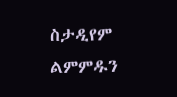ስታዲየም ልምምዱን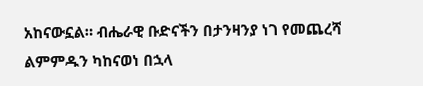አከናውኗል። ብሔራዊ ቡድናችን በታንዛንያ ነገ የመጨረሻ ልምምዱን ካከናወነ በኋላ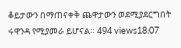ቆይታውን በማጠናቀቅ ጨዋታውን ወደሚያደርግበት ሩዋንዳ የሚያመራ ይሆናል። 494 views18:07